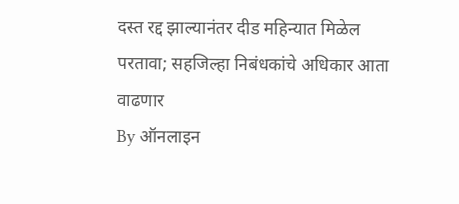दस्त रद्द झाल्यानंतर दीड महिन्यात मिळेल परतावा; सहजिल्हा निबंधकांचे अधिकार आता वाढणार
By ऑनलाइन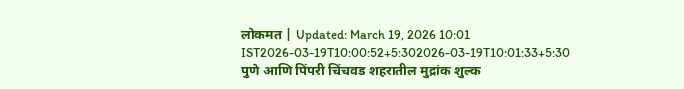लोकमत | Updated: March 19, 2026 10:01 IST2026-03-19T10:00:52+5:302026-03-19T10:01:33+5:30
पुणे आणि पिंपरी चिंचवड शहरातील मुद्रांक शुल्क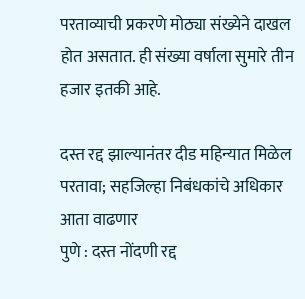परताव्याची प्रकरणे मोठ्या संख्येने दाखल होत असतात. ही संख्या वर्षाला सुमारे तीन हजार इतकी आहे.

दस्त रद्द झाल्यानंतर दीड महिन्यात मिळेल परतावा; सहजिल्हा निबंधकांचे अधिकार आता वाढणार
पुणे : दस्त नोंदणी रद्द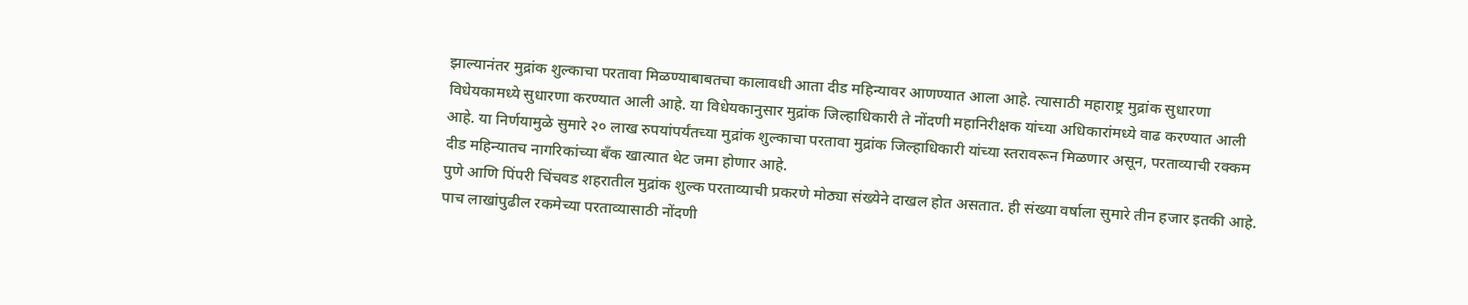झाल्यानंतर मुद्रांक शुल्काचा परतावा मिळण्याबाबतचा कालावधी आता दीड महिन्यावर आणण्यात आला आहे. त्यासाठी महाराष्ट्र मुद्रांक सुधारणा विधेयकामध्ये सुधारणा करण्यात आली आहे. या विधेयकानुसार मुद्रांक जिल्हाधिकारी ते नोंदणी महानिरीक्षक यांच्या अधिकारांमध्ये वाढ करण्यात आली आहे. या निर्णयामुळे सुमारे २० लाख रुपयांपर्यंतच्या मुद्रांक शुल्काचा परतावा मुद्रांक जिल्हाधिकारी यांच्या स्तरावरून मिळणार असून, परताव्याची रक्कम दीड महिन्यातच नागरिकांच्या बँक खात्यात थेट जमा होणार आहे.
पुणे आणि पिंपरी चिंचवड शहरातील मुद्रांक शुल्क परताव्याची प्रकरणे मोठ्या संख्येने दाखल होत असतात. ही संख्या वर्षाला सुमारे तीन हजार इतकी आहे.
पाच लाखांपुढील रकमेच्या परताव्यासाठी नोंदणी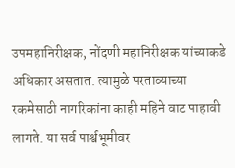उपमहानिरीक्षक, नोंदणी महानिरीक्षक यांच्याकडे अधिकार असतात. त्यामुळे परताव्याच्या रकमेसाठी नागरिकांना काही महिने वाट पाहावी लागते. या सर्व पार्श्वभूमीवर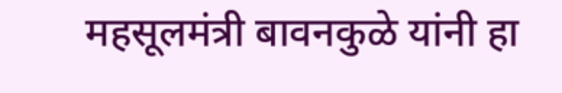महसूलमंत्री बावनकुळे यांनी हा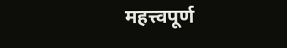महत्त्वपूर्ण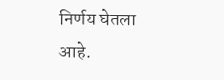निर्णय घेतला आहे.